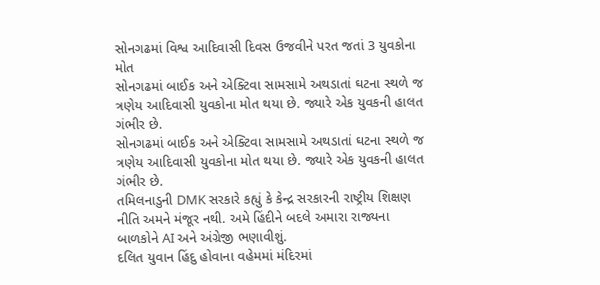સોનગઢમાં વિશ્વ આદિવાસી દિવસ ઉજવીને પરત જતાં 3 યુવકોના મોત
સોનગઢમાં બાઈક અને એક્ટિવા સામસામે અથડાતાં ઘટના સ્થળે જ ત્રણેય આદિવાસી યુવકોના મોત થયા છે. જ્યારે એક યુવકની હાલત ગંભીર છે.
સોનગઢમાં બાઈક અને એક્ટિવા સામસામે અથડાતાં ઘટના સ્થળે જ ત્રણેય આદિવાસી યુવકોના મોત થયા છે. જ્યારે એક યુવકની હાલત ગંભીર છે.
તમિલનાડુની DMK સરકારે કહ્યું કે કેન્દ્ર સરકારની રાષ્ટ્રીય શિક્ષણ નીતિ અમને મંજૂર નથી. અમે હિંદીને બદલે અમારા રાજ્યના બાળકોને AI અને અંગ્રેજી ભણાવીશું.
દલિત યુવાન હિંદુ હોવાના વહેમમાં મંદિરમાં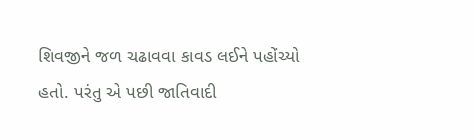શિવજીને જળ ચઢાવવા કાવડ લઈને પહોંચ્યો હતો. પરંતુ એ પછી જાતિવાદી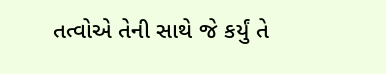તત્વોએ તેની સાથે જે કર્યું તે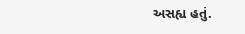અસહ્ય હતું.